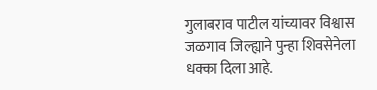गुलाबराव पाटील यांच्यावर विश्वास
जळगाव जिल्ह्याने पुन्हा शिवसेनेला धक्का दिला आहे.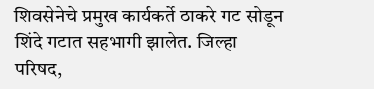शिवसेनेचे प्रमुख कार्यकर्ते ठाकरे गट सोडून शिंदे गटात सहभागी झालेत. जिल्हा परिषद,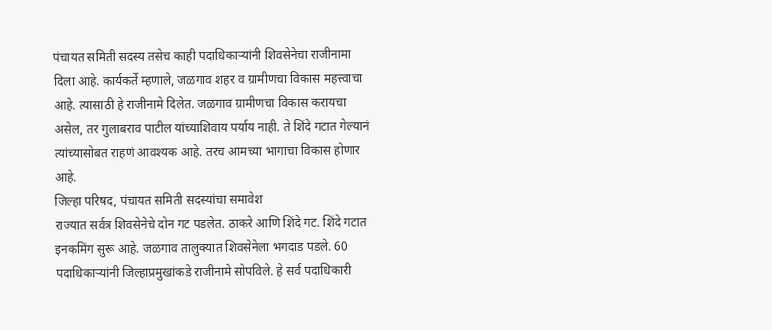पंचायत समिती सदस्य तसेच काही पदाधिकाऱ्यांनी शिवसेनेचा राजीनामा दिला आहे. कार्यकर्ते म्हणाले, जळगाव शहर व ग्रामीणचा विकास महत्त्वाचा आहे. त्यासाठी हे राजीनामे दिलेत. जळगाव ग्रामीणचा विकास करायचा असेल, तर गुलाबराव पाटील यांच्याशिवाय पर्याय नाही. ते शिंदे गटात गेल्यानं त्यांच्यासोबत राहणं आवश्यक आहे. तरच आमच्या भागाचा विकास होणार आहे.
जिल्हा परिषद, पंचायत समिती सदस्यांचा समावेश
राज्यात सर्वत्र शिवसेनेचे दोन गट पडलेत. ठाकरे आणि शिंदे गट. शिंदे गटात इनकमिंग सुरू आहे. जळगाव तालुक्यात शिवसेनेला भगदाड पडले. 60 पदाधिकाऱ्यांनी जिल्हाप्रमुखांकडे राजीनामे सोपविले. हे सर्व पदाधिकारी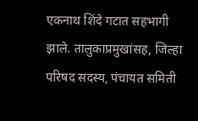एकनाथ शिंदे गटात सहभागी झाले. तालुकाप्रमुखांसह, जिल्हा परिषद सदस्य, पंचायत समिती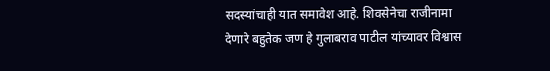सदस्यांचाही यात समावेश आहे. शिवसेनेचा राजीनामा देणारे बहुतेक जण हे गुलाबराव पाटील यांच्यावर विश्वास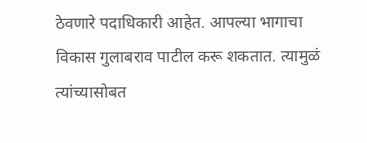ठेवणारे पदाधिकारी आहेत. आपल्या भागाचा विकास गुलाबराव पाटील करू शकतात. त्यामुळं त्यांच्यासोबत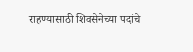राहण्यासाठी शिवसेनेच्या पदांचे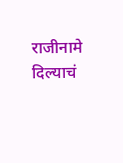राजीनामे दिल्याचं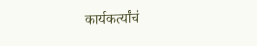कार्यकर्त्यांचं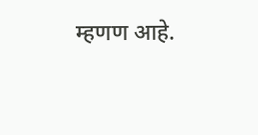म्हणण आहे.